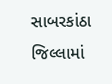સાબરકાંઠા જિલ્લામાં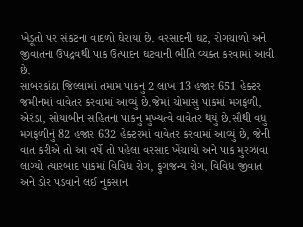ખેડૂતો પર સંકટના વાદળો ઘેરાયા છે. વરસાદની ઘટ, રોગચાળો અને જીવાતના ઉપદ્રવથી પાક ઉત્પાદન ઘટવાની ભીતિ વ્યક્ત કરવામાં આવી છે.
સાબરકાંઠા જિલ્લામાં તમામ પાકનુ 2 લાખ 13 હજાર 651 હેક્ટર જમીનમાં વાવેતર કરવામાં આવ્યું છે.જેમાં ચોમાસુ પાકમાં મગફળી, એરંડા, સોયાબીન સહિતના પાકનુ મુખ્યત્વે વાવેતર થયું છે.સૌથી વધુ મગફળીનું 82 હજાર 632 હેક્ટરમાં વાવેતર કરવામાં આવ્યું છે, જેની વાત કરીએ તો આ વર્ષે તો પહેલા વરસાદ ખેંચાયો અને પાક મુરઝાવા લાગ્યો ત્યારબાદ પાકમાં વિવિધ રોગ, ફુગજન્ય રોગ, વિવિધ જીવાત અને ડોર પડવાને લઈ નુકસાન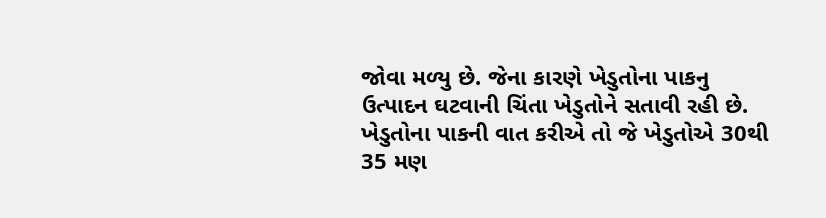જોવા મળ્યુ છે. જેના કારણે ખેડુતોના પાકનુ ઉત્પાદન ઘટવાની ચિંતા ખેડુતોને સતાવી રહી છે.
ખેડુતોના પાકની વાત કરીએ તો જે ખેડુતોએ 30થી 35 મણ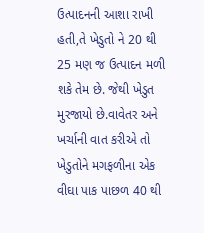ઉત્પાદનની આશા રાખી હતી,તે ખેડુતો ને 20 થી 25 મણ જ ઉત્પાદન મળી શકે તેમ છે. જેથી ખેડુત મુરજાયો છે.વાવેતર અને ખર્ચાની વાત કરીએ તો ખેડુતોને મગફળીના એક વીઘા પાક પાછળ 40 થી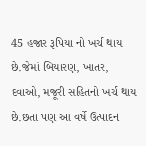45 હજાર રૂપિયા નો ખર્ચ થાય છે.જેમાં બિયારણ, ખાતર, દવાઓ, મજૂરી સહિતનો ખર્ચ થાય છે.છતા પણ આ વર્ષે ઉત્પાદન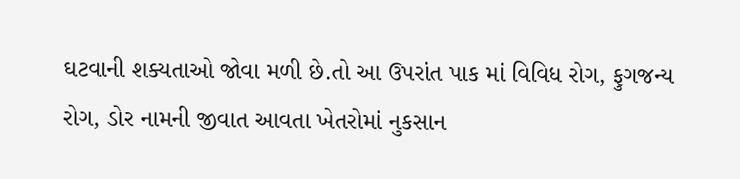ઘટવાની શક્યતાઓ જોવા મળી છે.તો આ ઉપરાંત પાક માં વિવિધ રોગ, ફુગજન્ય રોગ, ડોર નામની જીવાત આવતા ખેતરોમાં નુકસાન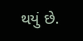થયું છે.